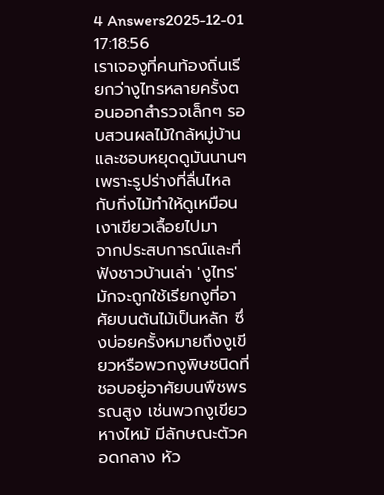4 Answers2025-12-01 17:18:56
เราเจองูที่คนท้องถิ่นเรียกว่างูไทรหลายครั้งตอนออกสำรวจเล็กๆ รอบสวนผลไม้ใกล้หมู่บ้าน และชอบหยุดดูมันนานๆ เพราะรูปร่างที่ลื่นไหลกับกิ่งไม้ทำให้ดูเหมือนเงาเขียวเลื้อยไปมา
จากประสบการณ์และที่ฟังชาวบ้านเล่า 'งูไทร' มักจะถูกใช้เรียกงูที่อาศัยบนต้นไม้เป็นหลัก ซึ่งบ่อยครั้งหมายถึงงูเขียวหรือพวกงูพิษชนิดที่ชอบอยู่อาศัยบนพืชพรรณสูง เช่นพวกงูเขียวหางไหม้ มีลักษณะตัวคอดกลาง หัว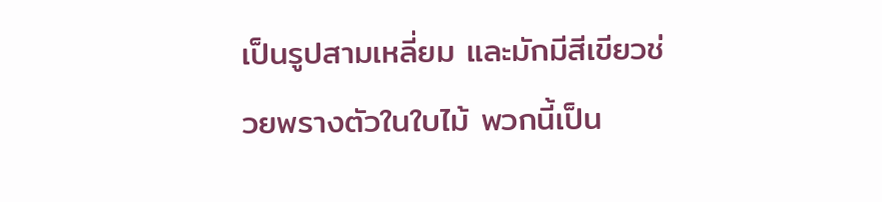เป็นรูปสามเหลี่ยม และมักมีสีเขียวช่วยพรางตัวในใบไม้ พวกนี้เป็น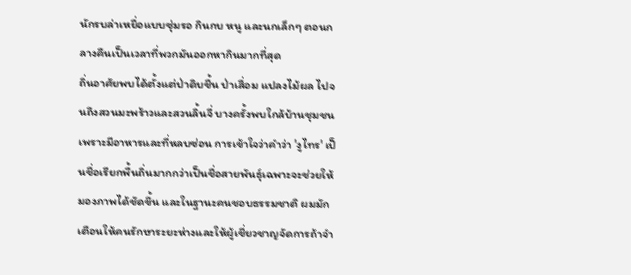นักรบล่าเหยื่อแบบซุ่มรอ กินกบ หนู และนกเล็กๆ ตอนกลางคืนเป็นเวลาที่พวกมันออกหากินมากที่สุด
ถิ่นอาศัยพบได้ตั้งแต่ป่าดิบชื้น ป่าเสื่อม แปลงไม้ผล ไปจนถึงสวนมะพร้าวและสวนลิ้นจี่ บางครั้งพบใกล้บ้านชุมชนเพราะมีอาหารและที่หลบซ่อน การเข้าใจว่าคำว่า 'งูไทร' เป็นชื่อเรียกพื้นถิ่นมากกว่าเป็นชื่อสายพันธุ์เฉพาะจะช่วยให้มองภาพได้ชัดขึ้น และในฐานะคนชอบธรรมชาติ ผมมักเตือนให้คนรักษาระยะห่างและให้ผู้เชี่ยวชาญจัดการถ้าจำ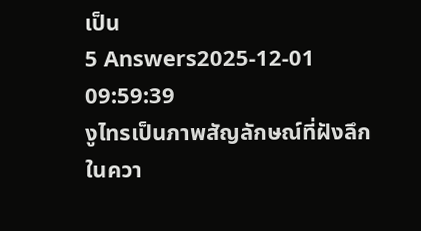เป็น
5 Answers2025-12-01 09:59:39
งูไทรเป็นภาพสัญลักษณ์ที่ฝังลึกในควา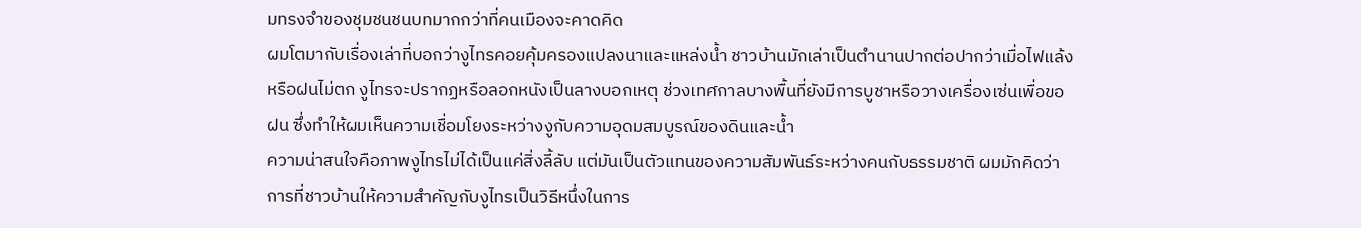มทรงจำของชุมชนชนบทมากกว่าที่คนเมืองจะคาดคิด
ผมโตมากับเรื่องเล่าที่บอกว่างูไทรคอยคุ้มครองแปลงนาและแหล่งน้ำ ชาวบ้านมักเล่าเป็นตำนานปากต่อปากว่าเมื่อไฟแล้งหรือฝนไม่ตก งูไทรจะปรากฏหรือลอกหนังเป็นลางบอกเหตุ ช่วงเทศกาลบางพื้นที่ยังมีการบูชาหรือวางเครื่องเซ่นเพื่อขอฝน ซึ่งทำให้ผมเห็นความเชื่อมโยงระหว่างงูกับความอุดมสมบูรณ์ของดินและน้ำ
ความน่าสนใจคือภาพงูไทรไม่ได้เป็นแค่สิ่งลี้ลับ แต่มันเป็นตัวแทนของความสัมพันธ์ระหว่างคนกับธรรมชาติ ผมมักคิดว่าการที่ชาวบ้านให้ความสำคัญกับงูไทรเป็นวิธีหนึ่งในการ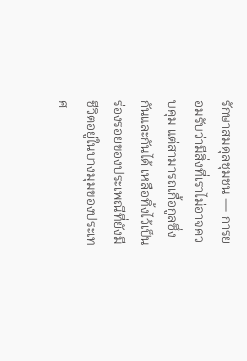รักษาสมดุลชุมชน — การยอมรับว่ามีสิ่งที่เราไม่อาจควบคุม แต่สามารถเกื้อกูลซึ่งกันและกันได้ เหลือทิ้งไว้เป็นร่องรอยของประเพณีที่ยังมีชีวิตอยู่ในบางมุมของประเทศ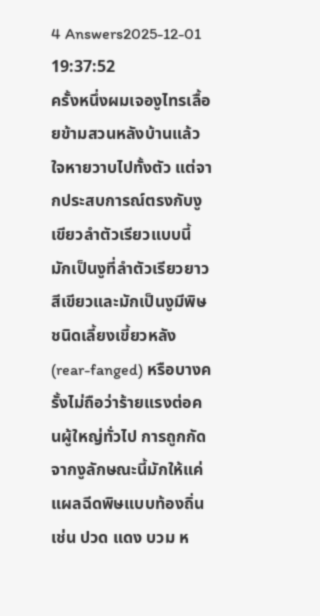4 Answers2025-12-01 19:37:52
ครั้งหนึ่งผมเจองูไทรเลื้อยข้ามสวนหลังบ้านแล้วใจหายวาบไปทั้งตัว แต่จากประสบการณ์ตรงกับงูเขียวลำตัวเรียวแบบนี้ มักเป็นงูที่ลำตัวเรียวยาว สีเขียวและมักเป็นงูมีพิษชนิดเลี้ยงเขี้ยวหลัง (rear-fanged) หรือบางครั้งไม่ถือว่าร้ายแรงต่อคนผู้ใหญ่ทั่วไป การถูกกัดจากงูลักษณะนี้มักให้แค่แผลฉีดพิษแบบท้องถิ่น เช่น ปวด แดง บวม ห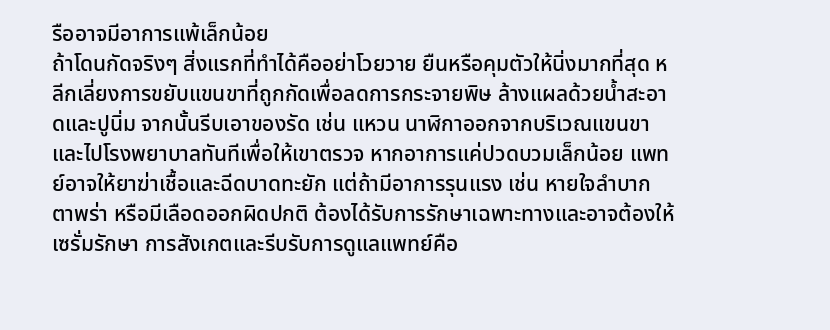รืออาจมีอาการแพ้เล็กน้อย
ถ้าโดนกัดจริงๆ สิ่งแรกที่ทำได้คืออย่าโวยวาย ยืนหรือคุมตัวให้นิ่งมากที่สุด หลีกเลี่ยงการขยับแขนขาที่ถูกกัดเพื่อลดการกระจายพิษ ล้างแผลด้วยน้ำสะอาดและปูนิ่ม จากนั้นรีบเอาของรัด เช่น แหวน นาฬิกาออกจากบริเวณแขนขา และไปโรงพยาบาลทันทีเพื่อให้เขาตรวจ หากอาการแค่ปวดบวมเล็กน้อย แพทย์อาจให้ยาฆ่าเชื้อและฉีดบาดทะยัก แต่ถ้ามีอาการรุนแรง เช่น หายใจลำบาก ตาพร่า หรือมีเลือดออกผิดปกติ ต้องได้รับการรักษาเฉพาะทางและอาจต้องให้เซรั่มรักษา การสังเกตและรีบรับการดูแลแพทย์คือ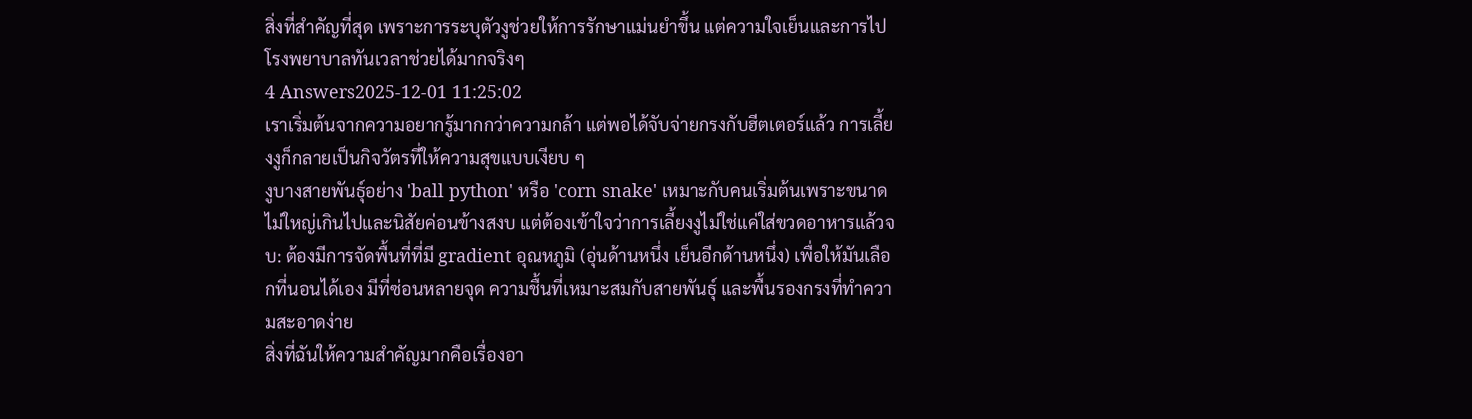สิ่งที่สำคัญที่สุด เพราะการระบุตัวงูช่วยให้การรักษาแม่นยำขึ้น แต่ความใจเย็นและการไปโรงพยาบาลทันเวลาช่วยได้มากจริงๆ
4 Answers2025-12-01 11:25:02
เราเริ่มต้นจากความอยากรู้มากกว่าความกล้า แต่พอได้จับจ่ายกรงกับฮีตเตอร์แล้ว การเลี้ยงงูก็กลายเป็นกิจวัตรที่ให้ความสุขแบบเงียบ ๆ
งูบางสายพันธุ์อย่าง 'ball python' หรือ 'corn snake' เหมาะกับคนเริ่มต้นเพราะขนาดไม่ใหญ่เกินไปและนิสัยค่อนข้างสงบ แต่ต้องเข้าใจว่าการเลี้ยงงูไม่ใช่แค่ใส่ขวดอาหารแล้วจบ: ต้องมีการจัดพื้นที่ที่มี gradient อุณหภูมิ (อุ่นด้านหนึ่ง เย็นอีกด้านหนึ่ง) เพื่อให้มันเลือกที่นอนได้เอง มีที่ซ่อนหลายจุด ความชื้นที่เหมาะสมกับสายพันธุ์ และพื้นรองกรงที่ทำความสะอาดง่าย
สิ่งที่ฉันให้ความสำคัญมากคือเรื่องอา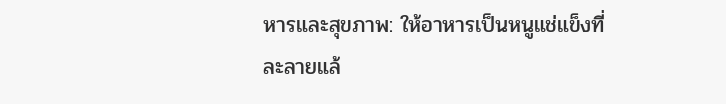หารและสุขภาพ: ให้อาหารเป็นหนูแช่แข็งที่ละลายแล้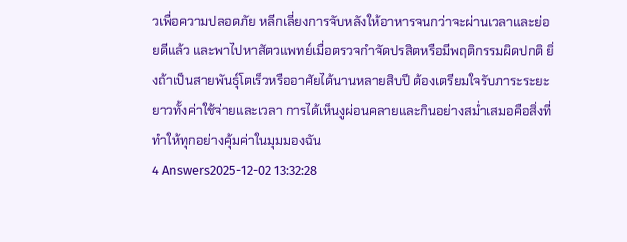วเพื่อความปลอดภัย หลีกเลี่ยงการจับหลังให้อาหารจนกว่าจะผ่านเวลาและย่อยดีแล้ว และพาไปหาสัตวแพทย์เมื่อตรวจกำจัดปรสิตหรือมีพฤติกรรมผิดปกติ ยิ่งถ้าเป็นสายพันธุ์โตเร็วหรืออาศัยได้นานหลายสิบปี ต้องเตรียมใจรับภาระระยะยาวทั้งค่าใช้จ่ายและเวลา การได้เห็นงูผ่อนคลายและกินอย่างสม่ำเสมอคือสิ่งที่ทำให้ทุกอย่างคุ้มค่าในมุมมองฉัน
4 Answers2025-12-02 13:32:28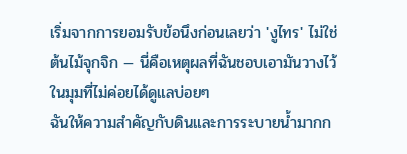เริ่มจากการยอมรับข้อนึงก่อนเลยว่า 'งูไทร' ไม่ใช่ต้นไม้จุกจิก — นี่คือเหตุผลที่ฉันชอบเอามันวางไว้ในมุมที่ไม่ค่อยได้ดูแลบ่อยๆ
ฉันให้ความสำคัญกับดินและการระบายน้ำมากก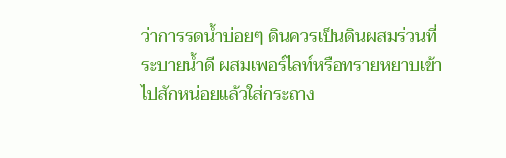ว่าการรดน้ำบ่อยๆ ดินควรเป็นดินผสมร่วนที่ระบายน้ำดี ผสมเพอร์ไลท์หรือทรายหยาบเข้าไปสักหน่อยแล้วใส่กระถาง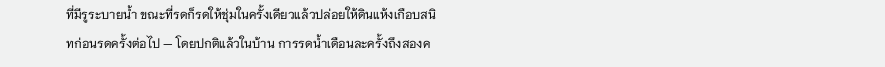ที่มีรูระบายน้ำ ขณะที่รดก็รดให้ชุ่มในครั้งเดียวแล้วปล่อยให้ดินแห้งเกือบสนิทก่อนรดครั้งต่อไป — โดยปกติแล้วในบ้าน การรดน้ำเดือนละครั้งถึงสองค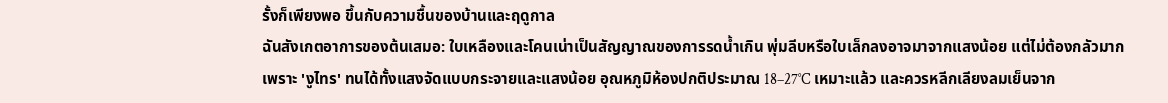รั้งก็เพียงพอ ขึ้นกับความชื้นของบ้านและฤดูกาล
ฉันสังเกตอาการของต้นเสมอ: ใบเหลืองและโคนเน่าเป็นสัญญาณของการรดน้ำเกิน พุ่มลีบหรือใบเล็กลงอาจมาจากแสงน้อย แต่ไม่ต้องกลัวมากเพราะ 'งูไทร' ทนได้ทั้งแสงจัดแบบกระจายและแสงน้อย อุณหภูมิห้องปกติประมาณ 18–27°C เหมาะแล้ว และควรหลีกเลียงลมเย็นจาก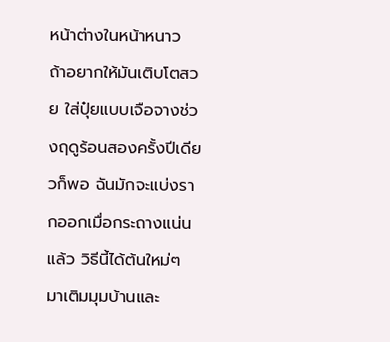หน้าต่างในหน้าหนาว ถ้าอยากให้มันเติบโตสวย ใส่ปุ๋ยแบบเจือจางช่วงฤดูร้อนสองครั้งปีเดียวก็พอ ฉันมักจะแบ่งรากออกเมื่อกระถางแน่นแล้ว วิธีนี้ได้ต้นใหม่ๆ มาเติมมุมบ้านและ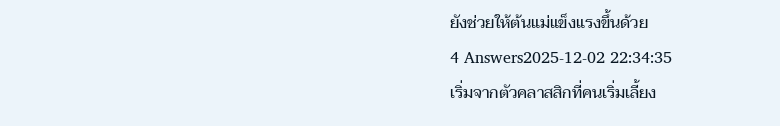ยังช่วยให้ต้นแม่แข็งแรงขึ้นด้วย
4 Answers2025-12-02 22:34:35
เริ่มจากตัวคลาสสิกที่คนเริ่มเลี้ยง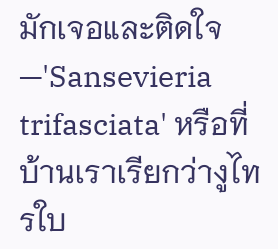มักเจอและติดใจ—'Sansevieria trifasciata' หรือที่บ้านเราเรียกว่างูไทรใบ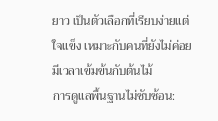ยาว เป็นตัวเลือกที่เรียบง่ายแต่ใจแข็ง เหมาะกับคนที่ยังไม่ค่อยมีเวลาเข้มข้นกับต้นไม้
การดูแลพื้นฐานไม่ซับซ้อน: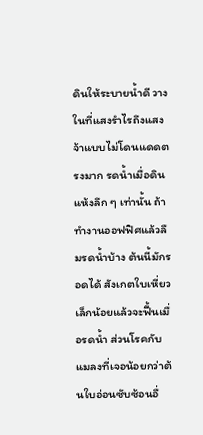ดินให้ระบายน้ำดี วางในที่แสงรำไรถึงแสงจ้าแบบไม่โดนแดดตรงมาก รดน้ำเมื่อดินแห้งลึก ๆ เท่านั้น ถ้าทำงานออฟฟิศแล้วลืมรดน้ำบ้าง ต้นนี้มักรอดได้ สังเกตใบเหี่ยวเล็กน้อยแล้วจะฟื้นเมื่อรดน้ำ ส่วนโรคกับแมลงที่เจอน้อยกว่าต้นใบอ่อนซับซ้อนอื่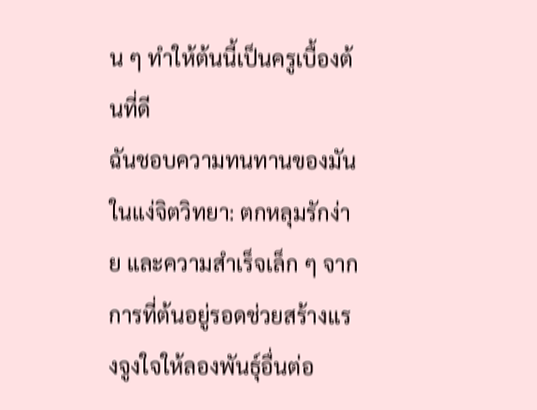น ๆ ทำให้ต้นนี้เป็นครูเบื้องต้นที่ดี
ฉันชอบความทนทานของมันในแง่จิตวิทยา: ตกหลุมรักง่าย และความสำเร็จเล็ก ๆ จากการที่ต้นอยู่รอดช่วยสร้างแรงจูงใจให้ลองพันธุ์อื่นต่อ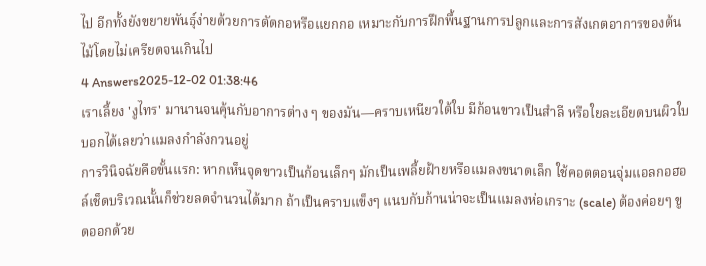ไป อีกทั้งยังขยายพันธุ์ง่ายด้วยการตัดกอหรือแยกกอ เหมาะกับการฝึกพื้นฐานการปลูกและการสังเกตอาการของต้นไม้โดยไม่เครียดจนเกินไป
4 Answers2025-12-02 01:38:46
เราเลี้ยง 'งูไทร' มานานจนคุ้นกับอาการต่าง ๆ ของมัน—คราบเหนียวใต้ใบ มีก้อนขาวเป็นสำลี หรือใยละเอียดบนผิวใบบอกได้เลยว่าแมลงกำลังกวนอยู่
การวินิจฉัยคือขั้นแรก: หากเห็นจุดขาวเป็นก้อนเล็กๆ มักเป็นเพลี้ยฝ้ายหรือแมลงขนาดเล็ก ใช้คอตตอนจุ่มแอลกอฮอล์เช็ดบริเวณนั้นก็ช่วยลดจำนวนได้มาก ถ้าเป็นคราบแข็งๆ แนบกับก้านน่าจะเป็นแมลงห่อเกราะ (scale) ต้องค่อยๆ ขูดออกด้วย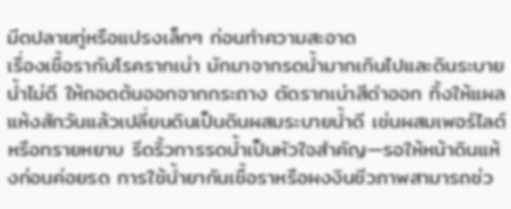มีดปลายทู่หรือแปรงเล็กๆ ก่อนทำความสะอาด
เรื่องเชื้อรากับโรครากเน่า มักมาจากรดน้ำมากเกินไปและดินระบายน้ำไม่ดี ให้ถอดต้นออกจากกระถาง ตัดรากเน่าสีดำออก ทิ้งให้แผลแห้งสักวันแล้วเปลี่ยนดินเป็นดินผสมระบายน้ำดี เช่นผสมเพอร์ไลต์หรือทรายหยาบ รีดริ้วการรดน้ำเป็นหัวใจสำคัญ—รอให้หน้าดินแห้งก่อนค่อยรด การใช้น้ำยากันเชื้อราหรือผงงินชีวภาพสามารถช่ว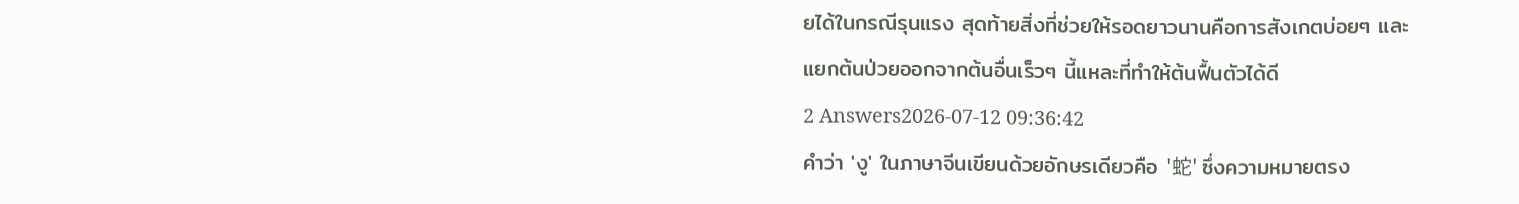ยได้ในกรณีรุนแรง สุดท้ายสิ่งที่ช่วยให้รอดยาวนานคือการสังเกตบ่อยๆ และแยกต้นป่วยออกจากต้นอื่นเร็วๆ นี้แหละที่ทำให้ต้นฟื้นตัวได้ดี
2 Answers2026-07-12 09:36:42
คำว่า 'งู' ในภาษาจีนเขียนด้วยอักษรเดียวคือ '蛇' ซึ่งความหมายตรง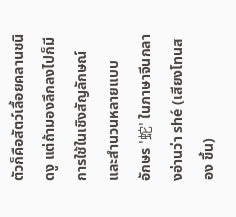ตัวก็คือสัตว์เลื้อยคลานชนิดงู แต่ถ้ามองลึกลงไปก็มีการใช้ในเชิงสัญลักษณ์และสำนวนหลายแบบ
อักษร '蛇' ในภาษาจีนกลางอ่านว่า shé (เสียงโทนสอง ขึ้น)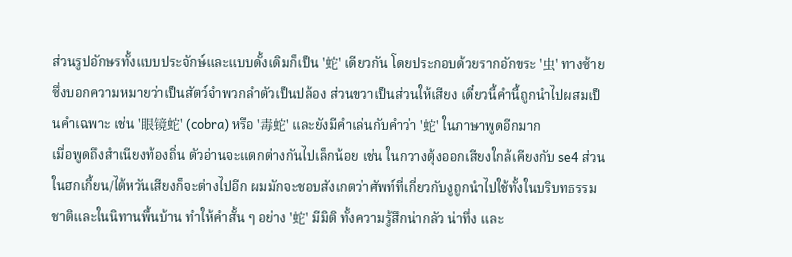ส่วนรูปอักษรทั้งแบบประจักษ์และแบบดั้งเดิมก็เป็น '蛇' เดียวกัน โดยประกอบด้วยรากอักขระ '虫' ทางซ้ายซึ่งบอกความหมายว่าเป็นสัตว์จำพวกลำตัวเป็นปล้อง ส่วนขวาเป็นส่วนให้เสียง เดี๋ยวนี้คำนี้ถูกนำไปผสมเป็นคำเฉพาะ เช่น '眼镜蛇' (cobra) หรือ '毒蛇' และยังมีคำเล่นกับคำว่า '蛇' ในภาษาพูดอีกมาก
เมื่อพูดถึงสำเนียงท้องถิ่น ตัวอ่านจะแตกต่างกันไปเล็กน้อย เช่น ในกวางตุ้งออกเสียงใกล้เคียงกับ se4 ส่วนในฮกเกี้ยน/ไต้หวันเสียงก็จะต่างไปอีก ผมมักจะชอบสังเกตว่าศัพท์ที่เกี่ยวกับงูถูกนำไปใช้ทั้งในบริบทธรรมชาติและในนิทานพื้นบ้าน ทำให้คำสั้น ๆ อย่าง '蛇' มีมิติ ทั้งความรู้สึกน่ากลัว น่าทึ่ง และ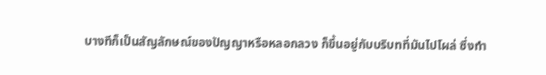บางทีก็เป็นสัญลักษณ์ของปัญญาหรือหลอกลวง ก็ขึ้นอยู่กับบริบทที่มันไปโผล่ ซึ่งทำ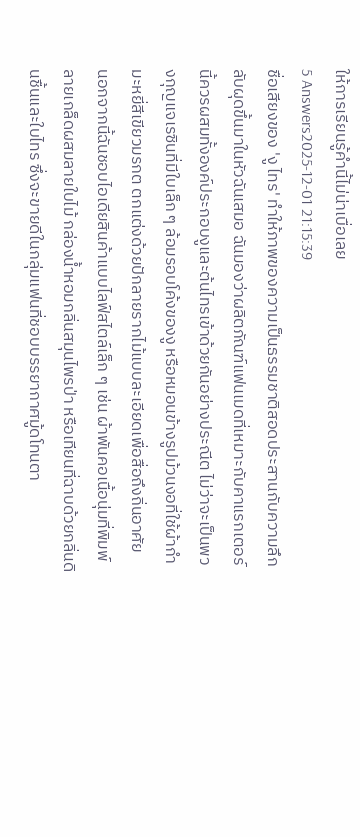ให้การเรียนรู้คำนี้ไม่น่าเบื่อเลย
5 Answers2025-12-01 21:15:39
ชื่อเสียงของ 'งู ไทร' ทำให้ภาพของความเป็นธรรมชาติสอดประสานกับความลึกลับผุดขึ้นมาในหัวฉันเสมอ ฉันมองว่าผลิตภัณฑ์แฟนเมดที่เหมาะกับคาแรกเตอร์นี้ควรผสมทั้งองค์ประกอบงูและต้นไทรเข้าด้วยกันอย่างประณีต ไม่ว่าจะเป็นพวงกุญแจเรซินที่มีใบเล็ก ๆ ล้อมรอบโค้งของงู หรือหมอนข้างรูปม้วนงอที่ใช้ผ้ากำมะหยี่สีเขียวมรกต ตกแต่งด้วยปักลายรากไม้แบบละเอียดเพื่อสื่อถึงถิ่นอาศัย
นอกจากนี้ฉันชอบไอเดียสินค้าแบบไลฟ์สไตล์เล็ก ๆ เช่น ผ้าพันคอเนื้อนุ่มที่พิมพ์ลายเกล็ดผสมลายใบไม้ กล่องน้ำหอมกลิ่นสมุนไพรป่า หรือเทียนที่ฉาบด้วยกลิ่นดินชื้นและใบไทร ซึ่งจะขายดีในกลุ่มแฟนที่ชอบบรรยากาศมู้ดโทนตา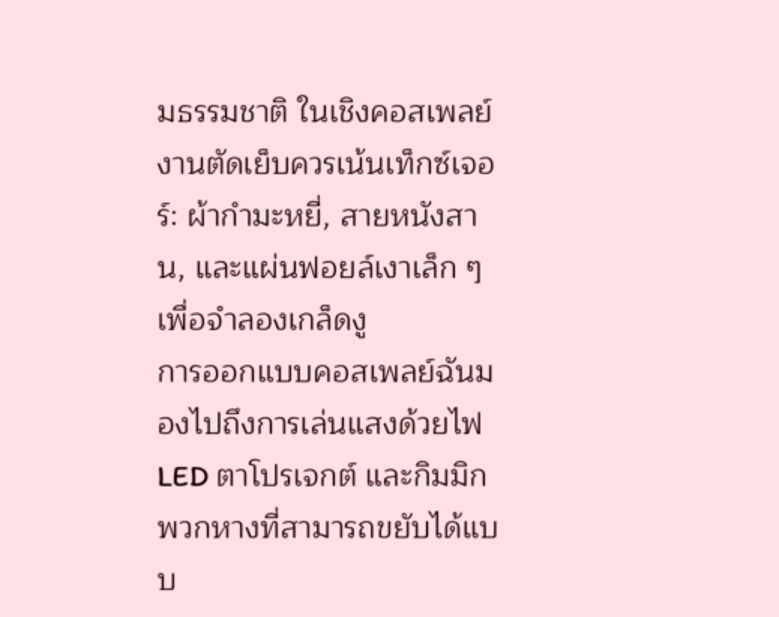มธรรมชาติ ในเชิงคอสเพลย์ งานตัดเย็บควรเน้นเท็กซ์เจอร์: ผ้ากำมะหยี่, สายหนังสาน, และแผ่นฟอยล์เงาเล็ก ๆ เพื่อจำลองเกล็ดงู
การออกแบบคอสเพลย์ฉันมองไปถึงการเล่นแสงด้วยไฟ LED ตาโปรเจกต์ และกิมมิกพวกหางที่สามารถขยับได้แบบ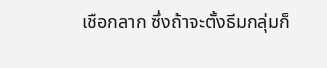เชือกลาก ซึ่งถ้าจะตั้งธีมกลุ่มก็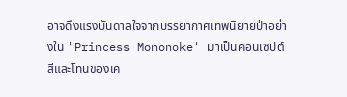อาจดึงแรงบันดาลใจจากบรรยากาศเทพนิยายป่าอย่างใน 'Princess Mononoke' มาเป็นคอนเซปต์สีและโทนของเค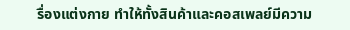รื่องแต่งกาย ทำให้ทั้งสินค้าและคอสเพลย์มีความ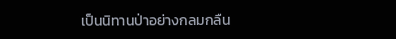เป็นนิทานป่าอย่างกลมกลืน